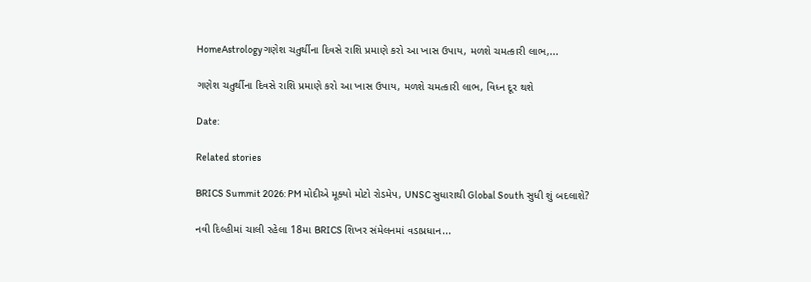HomeAstrologyગણેશ ચતુર્થીના દિવસે રાશિ પ્રમાણે કરો આ ખાસ ઉપાય, મળશે ચમત્કારી લાભ,...

ગણેશ ચતુર્થીના દિવસે રાશિ પ્રમાણે કરો આ ખાસ ઉપાય, મળશે ચમત્કારી લાભ, વિધ્ન દૂર થશે

Date:

Related stories

BRICS Summit 2026: PM મોદીએ મૂક્યો મોટો રોડમેપ, UNSC સુધારાથી Global South સુધી શું બદલાશે?

નવી દિલ્હીમાં ચાલી રહેલા 18મા BRICS શિખર સંમેલનમાં વડાપ્રધાન...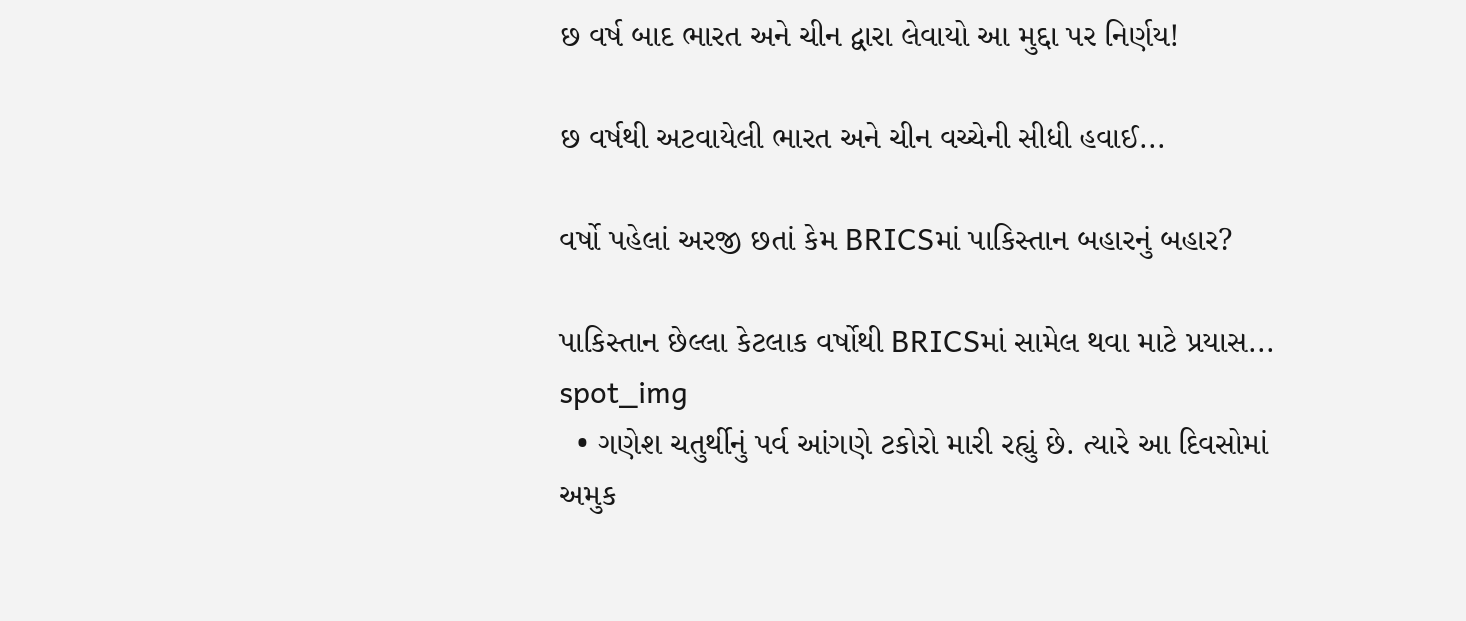છ વર્ષ બાદ ભારત અને ચીન દ્વારા લેવાયો આ મુદ્દા પર નિર્ણય!

છ વર્ષથી અટવાયેલી ભારત અને ચીન વચ્ચેની સીધી હવાઈ...

વર્ષો પહેલાં અરજી છતાં કેમ BRICSમાં પાકિસ્તાન બહારનું બહાર?

પાકિસ્તાન છેલ્લા કેટલાક વર્ષોથી BRICSમાં સામેલ થવા માટે પ્રયાસ...
spot_img
  • ગણેશ ચતુર્થીનું પર્વ આંગણે ટકોરો મારી રહ્યું છે. ત્યારે આ દિવસોમાં અમુક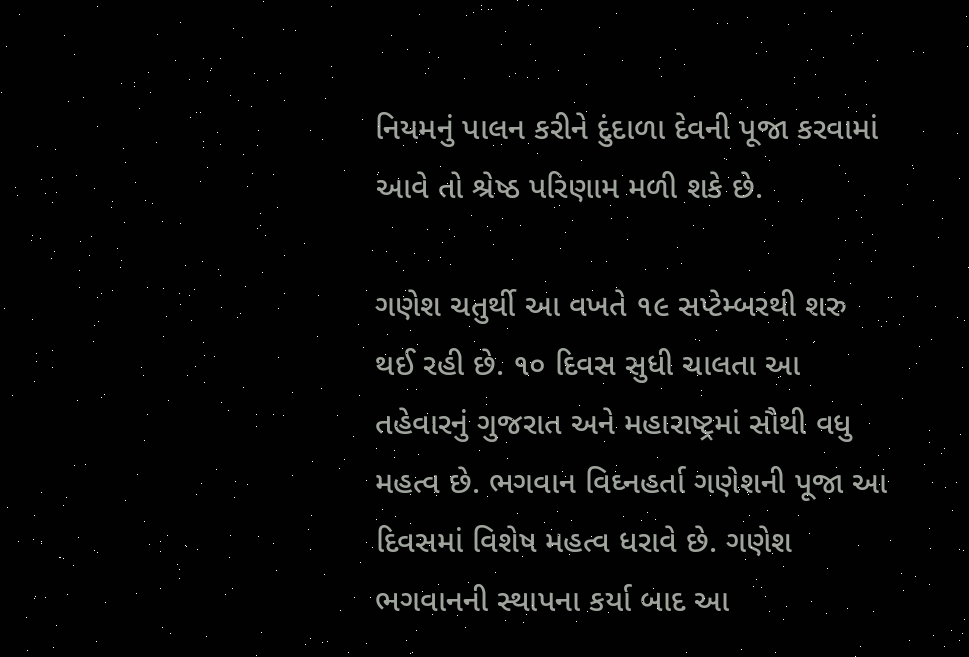નિયમનું પાલન કરીને દુંદાળા દેવની પૂજા કરવામાં આવે તો શ્રેષ્ઠ પરિણામ મળી શકે છે.

ગણેશ ચતુર્થી આ વખતે ૧૯ સપ્ટેમ્બરથી શરુ થઈ રહી છે. ૧૦ દિવસ સુધી ચાલતા આ તહેવારનું ગુજરાત અને મહારાષ્ટ્રમાં સૌથી વધુ મહત્વ છે. ભગવાન વિઘ્નહર્તા ગણેશની પૂજા આ દિવસમાં વિશેષ મહત્વ ધરાવે છે. ગણેશ ભગવાનની સ્થાપના કર્યા બાદ આ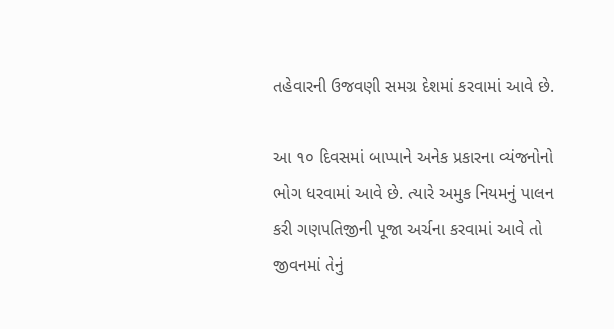તહેવારની ઉજવણી સમગ્ર દેશમાં કરવામાં આવે છે.

આ ૧૦ દિવસમાં બાપ્પાને અનેક પ્રકારના વ્યંજનોનો ભોગ ધરવામાં આવે છે. ત્યારે અમુક નિયમનું પાલન કરી ગણપતિજીની પૂજા અર્ચના કરવામાં આવે તો જીવનમાં તેનું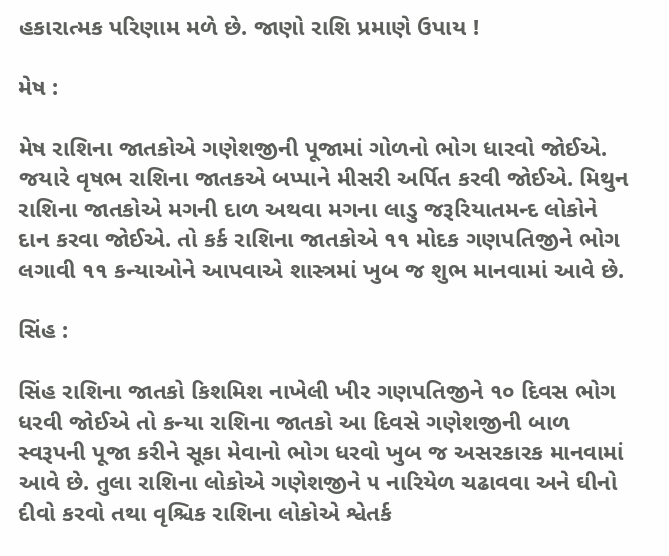હકારાત્મક પરિણામ મળે છે. જાણો રાશિ પ્રમાણે ઉપાય !

મેષ :

મેષ રાશિના જાતકોએ ગણેશજીની પૂજામાં ગોળનો ભોગ ધારવો જોઈએ. જયારે વૃષભ રાશિના જાતકએ બપ્પાને મીસરી અર્પિત કરવી જોઈએ. મિથુન રાશિના જાતકોએ મગની દાળ અથવા મગના લાડુ જરૂરિયાતમન્દ લોકોને દાન કરવા જોઈએ. તો કર્ક રાશિના જાતકોએ ૧૧ મોદક ગણપતિજીને ભોગ લગાવી ૧૧ કન્યાઓને આપવાએ શાસ્ત્રમાં ખુબ જ શુભ માનવામાં આવે છે.

સિંહ :

સિંહ રાશિના જાતકો કિશમિશ નાખેલી ખીર ગણપતિજીને ૧૦ દિવસ ભોગ ધરવી જોઈએ તો કન્યા રાશિના જાતકો આ દિવસે ગણેશજીની બાળ સ્વરૂપની પૂજા કરીને સૂકા મેવાનો ભોગ ધરવો ખુબ જ અસરકારક માનવામાં આવે છે. તુલા રાશિના લોકોએ ગણેશજીને ૫ નારિયેળ ચઢાવવા અને ઘીનો દીવો કરવો તથા વૃશ્ચિક રાશિના લોકોએ શ્વેતર્ક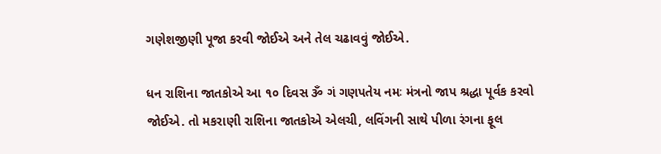ગણેશજીણી પૂજા કરવી જોઈએ અને તેલ ચઢાવવું જોઈએ.

ધન રાશિના જાતકોએ આ ૧૦ દિવસ ૐ ગં ગણપતેય નમઃ મંત્રનો જાપ શ્રદ્ધા પૂર્વક કરવો જોઈએ. તો મકરાણી રાશિના જાતકોએ એલચી, લવિંગની સાથે પીળા રંગના ફૂલ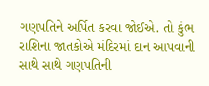ગણપતિને અર્પિત કરવા જોઈએ. તો કુંભ રાશિના જાતકોએ મંદિરમાં દાન આપવાની સાથે સાથે ગણપતિની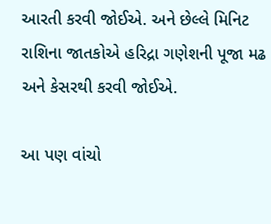આરતી કરવી જોઈએ. અને છેલ્લે મિનિટ રાશિના જાતકોએ હરિદ્રા ગણેશની પૂજા મઢ અને કેસરથી કરવી જોઈએ.

આ પણ વાંચો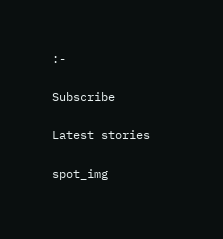:-

Subscribe

Latest stories

spot_img